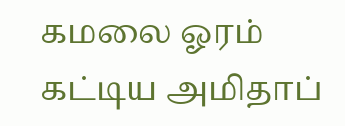கமலை ஓரம் கட்டிய அமிதாப்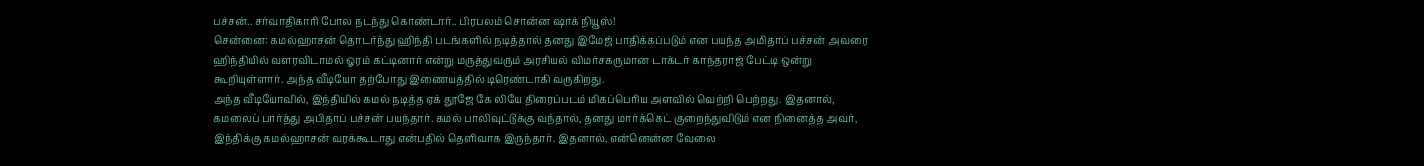பச்சன்.. சர்வாதிகாரி போல நடந்து கொண்டார்.. பிரபலம் சொன்ன ஷாக் நியூஸ்!
சென்னை: கமல்ஹாசன் தொடர்ந்து ஹிந்தி படங்களில் நடித்தால் தனது இமேஜ் பாதிக்கப்படும் என பயந்த அமிதாப் பச்சன் அவரை ஹிந்தியில் வளரவிடாமல் ஓரம் கட்டினார் என்று மருத்துவரும் அரசியல் விமர்சகருமான டாக்டர் காந்தராஜ் பேட்டி ஒன்று கூறியுள்ளார். அந்த வீடியோ தற்போது இணையத்தில் டிரெண்டாகி வருகிறது.
அந்த வீடியோவில், இந்தியில் கமல் நடித்த ஏக் தூஜே கே லியே திரைப்படம் மிகப்பெரிய அளவில் வெற்றி பெற்றது. இதனால், கமலைப் பார்த்து அபிதாப் பச்சன் பயந்தார். கமல் பாலிவுட்டுக்கு வந்தால், தனது மார்க்கெட் குறைந்துவிடும் என நினைத்த அவர், இந்திக்கு கமல்ஹாசன் வரக்கூடாது என்பதில் தெளிவாக இருந்தார். இதனால், என்னென்ன வேலை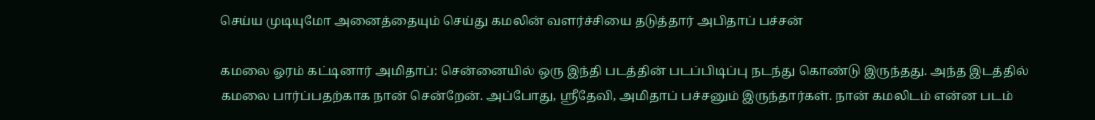செய்ய முடியுமோ அனைத்தையும் செய்து கமலின் வளர்ச்சியை தடுத்தார் அபிதாப் பச்சன்

கமலை ஓரம் கட்டினார் அமிதாப்: சென்னையில் ஒரு இந்தி படத்தின் படப்பிடிப்பு நடந்து கொண்டு இருந்தது. அந்த இடத்தில் கமலை பார்ப்பதற்காக நான் சென்றேன். அப்போது, ஶ்ரீதேவி, அமிதாப் பச்சனும் இருந்தார்கள். நான் கமலிடம் என்ன படம்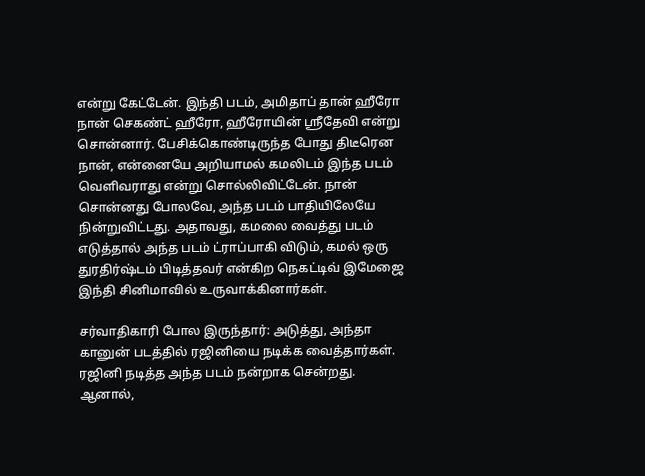என்று கேட்டேன். இந்தி படம், அமிதாப் தான் ஹீரோ நான் செகண்ட் ஹீரோ, ஹீரோயின் ஸ்ரீதேவி என்று சொன்னார். பேசிக்கொண்டிருந்த போது திடீரென நான், என்னையே அறியாமல் கமலிடம் இந்த படம் வெளிவராது என்று சொல்லிவிட்டேன். நான் சொன்னது போலவே, அந்த படம் பாதியிலேயே நின்றுவிட்டது. அதாவது, கமலை வைத்து படம் எடுத்தால் அந்த படம் ட்ராப்பாகி விடும், கமல் ஒரு துரதிர்ஷ்டம் பிடித்தவர் என்கிற நெகட்டிவ் இமேஜை இந்தி சினிமாவில் உருவாக்கினார்கள்.

சர்வாதிகாரி போல இருந்தார்: அடுத்து, அந்தா கானுன் படத்தில் ரஜினியை நடிக்க வைத்தார்கள். ரஜினி நடித்த அந்த படம் நன்றாக சென்றது. ஆனால்,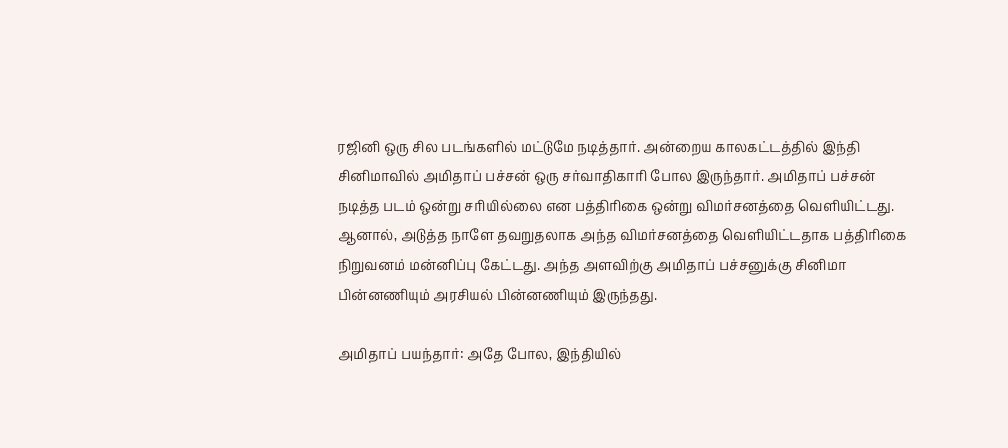ரஜினி ஒரு சில படங்களில் மட்டுமே நடித்தார். அன்றைய காலகட்டத்தில் இந்தி சினிமாவில் அமிதாப் பச்சன் ஒரு சர்வாதிகாரி போல இருந்தார். அமிதாப் பச்சன் நடித்த படம் ஒன்று சரியில்லை என பத்திரிகை ஒன்று விமர்சனத்தை வெளியிட்டது. ஆனால், அடுத்த நாளே தவறுதலாக அந்த விமர்சனத்தை வெளியிட்டதாக பத்திரிகை நிறுவனம் மன்னிப்பு கேட்டது. அந்த அளவிற்கு அமிதாப் பச்சனுக்கு சினிமா பின்னணியும் அரசியல் பின்னணியும் இருந்தது.

அமிதாப் பயந்தார்: அதே போல, இந்தியில்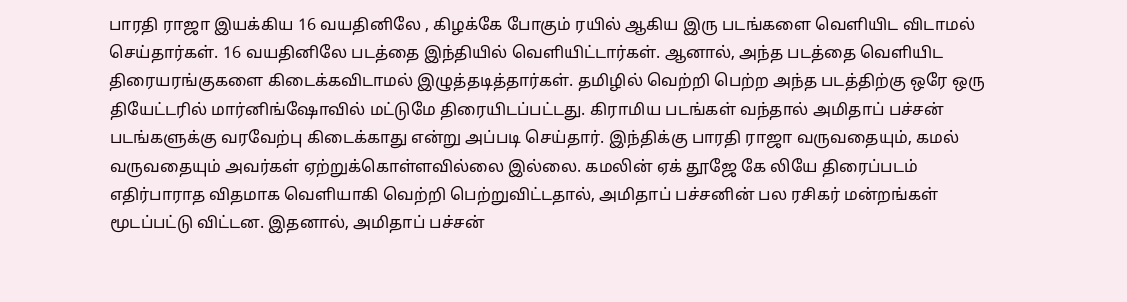பாரதி ராஜா இயக்கிய 16 வயதினிலே , கிழக்கே போகும் ரயில் ஆகிய இரு படங்களை வெளியிட விடாமல் செய்தார்கள். 16 வயதினிலே படத்தை இந்தியில் வெளியிட்டார்கள். ஆனால், அந்த படத்தை வெளியிட திரையரங்குகளை கிடைக்கவிடாமல் இழுத்தடித்தார்கள். தமிழில் வெற்றி பெற்ற அந்த படத்திற்கு ஒரே ஒரு தியேட்டரில் மார்னிங்ஷோவில் மட்டுமே திரையிடப்பட்டது. கிராமிய படங்கள் வந்தால் அமிதாப் பச்சன் படங்களுக்கு வரவேற்பு கிடைக்காது என்று அப்படி செய்தார். இந்திக்கு பாரதி ராஜா வருவதையும், கமல் வருவதையும் அவர்கள் ஏற்றுக்கொள்ளவில்லை இல்லை. கமலின் ஏக் தூஜே கே லியே திரைப்படம் எதிர்பாராத விதமாக வெளியாகி வெற்றி பெற்றுவிட்டதால், அமிதாப் பச்சனின் பல ரசிகர் மன்றங்கள் மூடப்பட்டு விட்டன. இதனால், அமிதாப் பச்சன்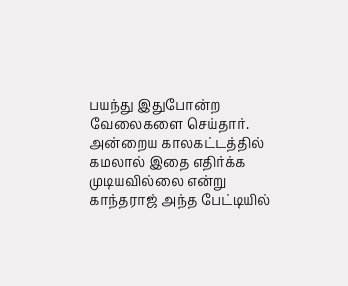பயந்து இதுபோன்ற வேலைகளை செய்தார். அன்றைய காலகட்டத்தில் கமலால் இதை எதிர்க்க முடியவில்லை என்று காந்தராஜ் அந்த பேட்டியில்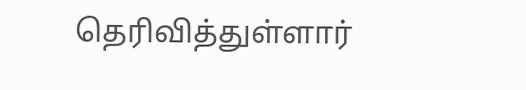தெரிவித்துள்ளார்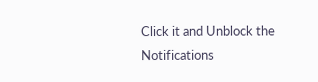Click it and Unblock the Notifications